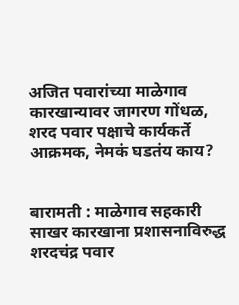अजित पवारांच्या माळेगाव कारखान्यावर जागरण गोंधळ, शरद पवार पक्षाचे कार्यकर्ते आक्रमक, नेमकं घडतंय काय?


बारामती : माळेगाव सहकारी साखर कारखाना प्रशासनाविरुद्ध शरदचंद्र पवार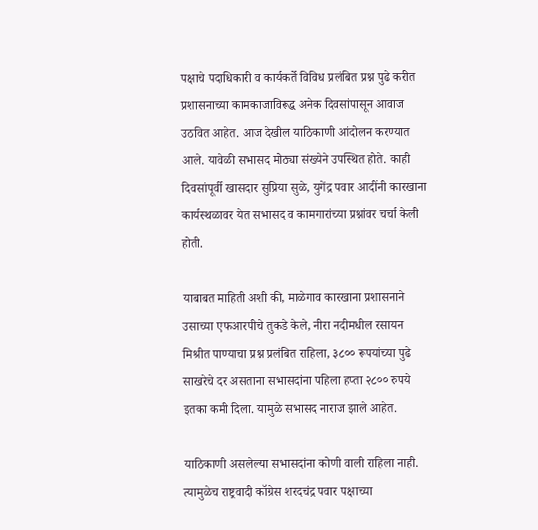पक्षाचे पदाधिकारी व कार्यकर्ते विविध प्रलंबित प्रश्न पुढे करीत प्रशासनाच्या कामकाजाविरूद्ध अनेक दिवसांपासून आवाज उठवित आहेत. आज देखील याठिकाणी आंदोलन करण्यात आले. यावेळी सभासद मोठ्या संख्येने उपस्थित होते. काही दिवसांपूर्वी खासदार सुप्रिया सुळे, युगेंद्र पवार आदींनी कारखाना कार्यस्थळावर येत सभासद व कामगारांच्या प्रश्नांवर चर्चा केली होती.

याबाबत माहिती अशी की, माळेगाव कारखाना प्रशासनाने उसाच्या एफआरपीचे तुकडे केले, नीरा नदीमधील रसायन मिश्रीत पाण्याचा प्रश्न प्रलंबित राहिला, ३८०० रूपयांच्या पुढे साखरेचे दर असताना सभासदांना पहिला हप्ता २८०० रुपये इतका कमी दिला. यामुळे सभासद नाराज झाले आहेत.

याठिकाणी असलेल्या सभासदांना कोणी वाली राहिला नाही. त्यामुळेच राष्ट्रवादी कॉग्रेस शरदचंद्र पवार पक्षाच्या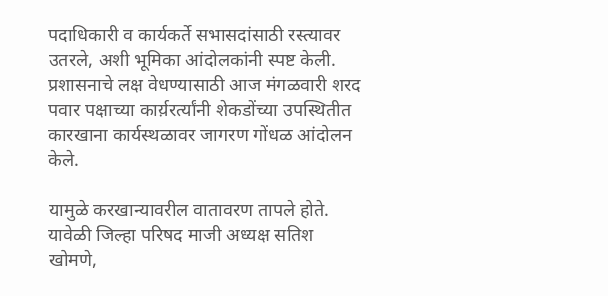पदाधिकारी व कार्यकर्ते सभासदांसाठी रस्त्यावर उतरले, अशी भूमिका आंदोलकांनी स्पष्ट केली. प्रशासनाचे लक्ष वेधण्यासाठी आज मंगळवारी शरद पवार पक्षाच्या कार्य़रर्त्यांनी शेकडोंच्या उपस्थितीत कारखाना कार्यस्थळावर जागरण गोंधळ आंदोलन केले.

यामुळे करखान्यावरील वातावरण तापले होते. यावेळी जिल्हा परिषद माजी अध्यक्ष सतिश खोमणे,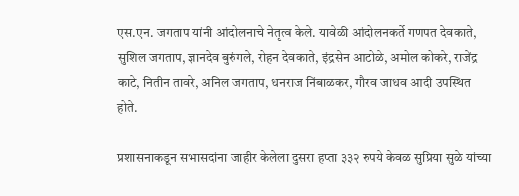एस.एन. जगताप यांनी आंदोलनाचे नेतृत्व केले. यावेळी आंदोलनकर्ते गणपत देवकाते, सुशिल जगताप, ज्ञानदेव बुरुंगले, रोहन देवकाते, इंद्रसेन आटोळे, अमोल कोकरे, राजेंद्र काटे, नितीन तावरे, अनिल जगताप, धनराज निंबाळकर, गौरव जाधव आदी उपस्थित होते.

प्रशासनाकडून सभासदांना जाहीर केलेला दुसरा हप्ता ३३२ रुपये केवळ सुप्रिया सुळे यांच्या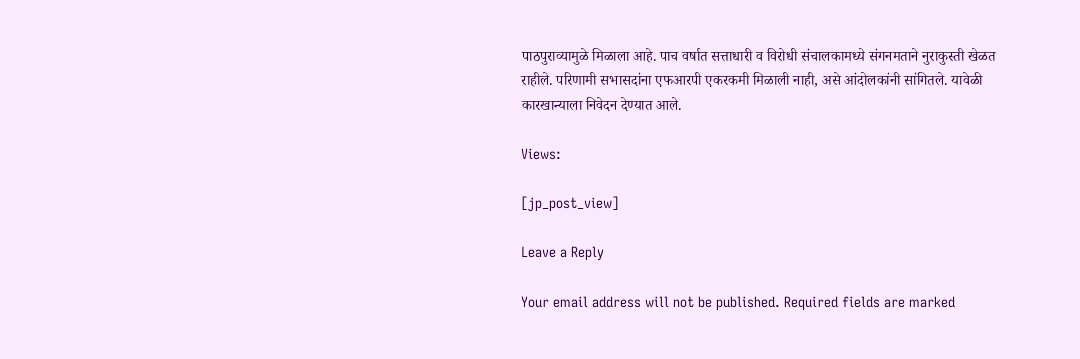पाठपुराव्यामुळे मिळाला आहे. पाच वर्षात सत्ताधारी व विरोधी संचालकामध्ये संगनमताने नुराकुस्ती खेळत राहीले. परिणामी सभासदांना एफआरपी एकरकमी मिळाली नाही, असे आंदोलकांनी सांगितले. यावेळी कारखान्याला निवेदन देण्यात आले.

Views:

[jp_post_view]

Leave a Reply

Your email address will not be published. Required fields are marked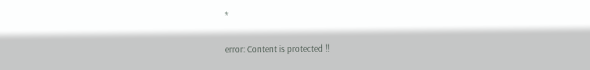*

error: Content is protected !!